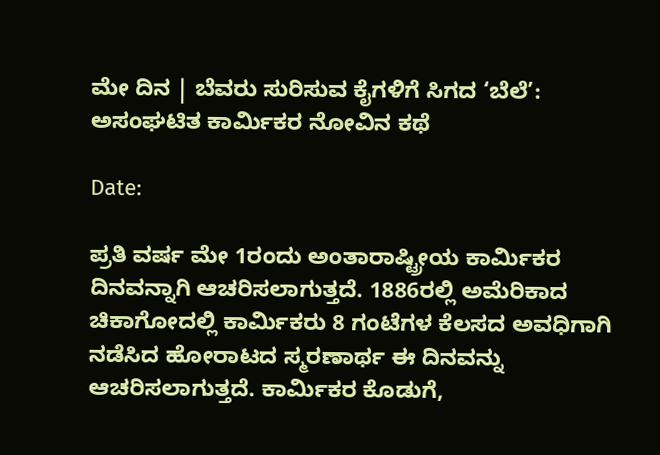ಮೇ ದಿನ | ಬೆವರು ಸುರಿಸುವ ಕೈಗಳಿಗೆ ಸಿಗದ ‘ಬೆಲೆ’: ಅಸಂಘಟಿತ ಕಾರ್ಮಿಕರ ನೋವಿನ ಕಥೆ

Date:

ಪ್ರತಿ ವರ್ಷ ಮೇ 1ರಂದು ಅಂತಾರಾಷ್ಟ್ರೀಯ ಕಾರ್ಮಿಕರ ದಿನವನ್ನಾಗಿ ಆಚರಿಸಲಾಗುತ್ತದೆ. 1886ರಲ್ಲಿ ಅಮೆರಿಕಾದ ಚಿಕಾಗೋದಲ್ಲಿ ಕಾರ್ಮಿಕರು 8 ಗಂಟೆಗಳ ಕೆಲಸದ ಅವಧಿಗಾಗಿ ನಡೆಸಿದ ಹೋರಾಟದ ಸ್ಮರಣಾರ್ಥ ಈ ದಿನವನ್ನು ಆಚರಿಸಲಾಗುತ್ತದೆ. ಕಾರ್ಮಿಕರ ಕೊಡುಗೆ,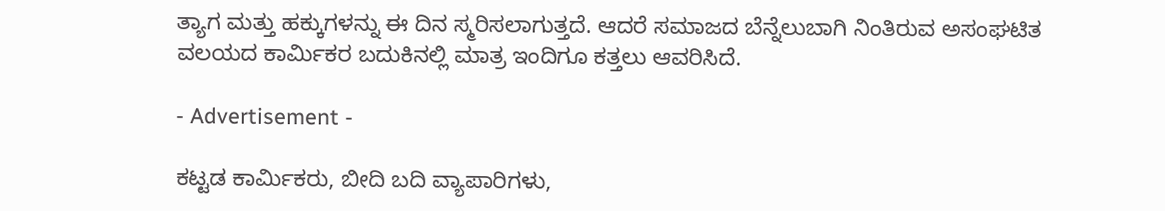ತ್ಯಾಗ ಮತ್ತು ಹಕ್ಕುಗಳನ್ನು ಈ ದಿನ ಸ್ಮರಿಸಲಾಗುತ್ತದೆ. ಆದರೆ ಸಮಾಜದ ಬೆನ್ನೆಲುಬಾಗಿ ನಿಂತಿರುವ ಅಸಂಘಟಿತ ವಲಯದ ಕಾರ್ಮಿಕರ ಬದುಕಿನಲ್ಲಿ ಮಾತ್ರ ಇಂದಿಗೂ ಕತ್ತಲು ಆವರಿಸಿದೆ.

- Advertisement -

ಕಟ್ಟಡ ಕಾರ್ಮಿಕರು, ಬೀದಿ ಬದಿ ವ್ಯಾಪಾರಿಗಳು,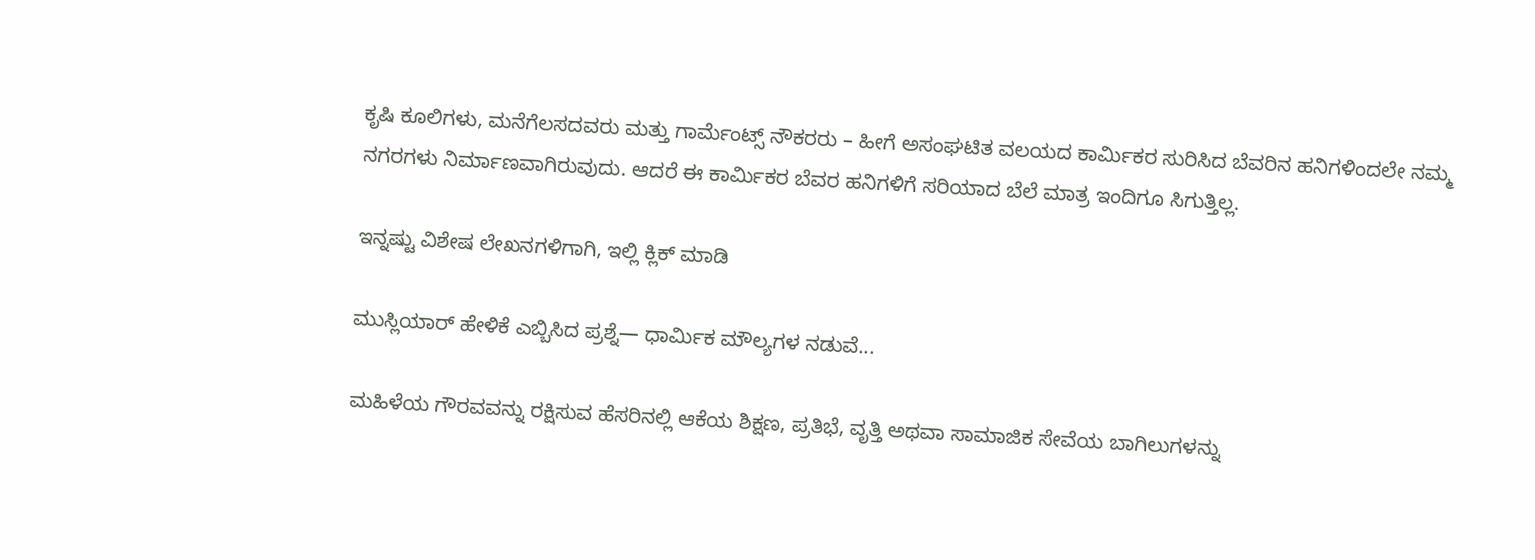ಕೃಷಿ ಕೂಲಿಗಳು, ಮನೆಗೆಲಸದವರು ಮತ್ತು ಗಾರ್ಮೆಂಟ್ಸ್ ನೌಕರರು – ಹೀಗೆ ಅಸಂಘಟಿತ ವಲಯದ ಕಾರ್ಮಿಕರ ಸುರಿಸಿದ ಬೆವರಿನ ಹನಿಗಳಿಂದಲೇ ನಮ್ಮ ನಗರಗಳು ನಿರ್ಮಾಣವಾಗಿರುವುದು. ಆದರೆ ಈ ಕಾರ್ಮಿಕರ ಬೆವರ ಹನಿಗಳಿಗೆ ಸರಿಯಾದ ಬೆಲೆ ಮಾತ್ರ ಇಂದಿಗೂ ಸಿಗುತ್ತಿಲ್ಲ.

ಇನ್ನಷ್ಟು ವಿಶೇಷ ಲೇಖನಗಳಿಗಾಗಿ, ಇಲ್ಲಿ ಕ್ಲಿಕ್ ಮಾಡಿ

ಮುಸ್ಲಿಯಾರ್ ಹೇಳಿಕೆ ಎಬ್ಬಿಸಿದ ಪ್ರಶ್ನೆ— ಧಾರ್ಮಿಕ ಮೌಲ್ಯಗಳ ನಡುವೆ...

ಮಹಿಳೆಯ ಗೌರವವನ್ನು ರಕ್ಷಿಸುವ ಹೆಸರಿನಲ್ಲಿ ಆಕೆಯ ಶಿಕ್ಷಣ, ಪ್ರತಿಭೆ, ವೃತ್ತಿ ಅಥವಾ ಸಾಮಾಜಿಕ ಸೇವೆಯ ಬಾಗಿಲುಗಳನ್ನು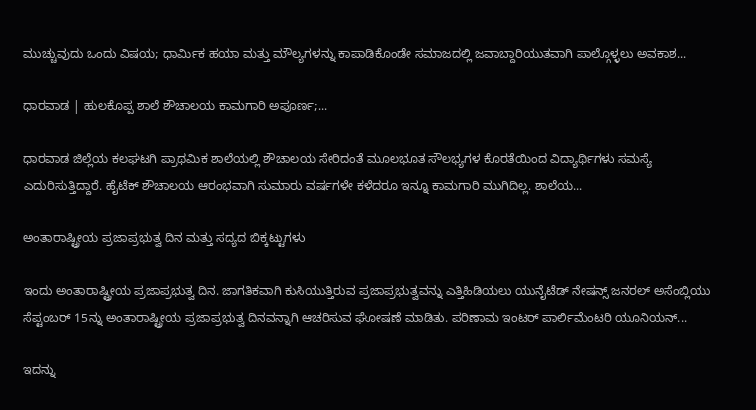ಮುಚ್ಚುವುದು ಒಂದು ವಿಷಯ; ಧಾರ್ಮಿಕ ಹಯಾ ಮತ್ತು ಮೌಲ್ಯಗಳನ್ನು ಕಾಪಾಡಿಕೊಂಡೇ ಸಮಾಜದಲ್ಲಿ ಜವಾಬ್ದಾರಿಯುತವಾಗಿ ಪಾಲ್ಗೊಳ್ಳಲು ಅವಕಾಶ...

ಧಾರವಾಡ | ಹುಲಕೊಪ್ಪ‌ ಶಾಲೆ ಶೌಚಾಲಯ ಕಾಮಗಾರಿ ಅಪೂರ್ಣ;...

ಧಾರವಾಡ ಜಿಲ್ಲೆಯ ಕಲಘಟಗಿ ಪ್ರಾಥಮಿಕ ಶಾಲೆಯಲ್ಲಿ‌ ಶೌಚಾಲಯ ಸೇರಿದಂತೆ ಮೂಲಭೂತ ಸೌಲಭ್ಯಗಳ ಕೊರತೆಯಿಂದ ವಿದ್ಯಾರ್ಥಿಗಳು ಸಮಸ್ಯೆ ಎದುರಿಸುತ್ತಿದ್ದಾರೆ. ಹೈಟೆಕ್ ಶೌಚಾಲಯ ಆರಂಭವಾಗಿ ಸುಮಾರು ವರ್ಷಗಳೇ ಕಳೆದರೂ ಇನ್ನೂ ಕಾಮಗಾರಿ ಮುಗಿದಿಲ್ಲ. ಶಾಲೆಯ...

ಅಂತಾರಾಷ್ಟ್ರೀಯ ಪ್ರಜಾಪ್ರಭುತ್ವ ದಿನ ಮತ್ತು ಸದ್ಯದ ಬಿಕ್ಕಟ್ಟುಗಳು

ಇಂದು ಅಂತಾರಾಷ್ಟ್ರೀಯ ಪ್ರಜಾಪ್ರಭುತ್ವ ದಿನ. ಜಾಗತಿಕವಾಗಿ ಕುಸಿಯುತ್ತಿರುವ ಪ್ರಜಾಪ್ರಭುತ್ವವನ್ನು ಎತ್ತಿಹಿಡಿಯಲು ಯುನೈಟೆಡ್ ನೇಷನ್ಸ್ ಜನರಲ್ ಅಸೆಂಬ್ಲಿಯು ಸೆಪ್ಟಂಬರ್ 15ನ್ನು ಅಂತಾರಾಷ್ಟ್ರೀಯ ಪ್ರಜಾಪ್ರಭುತ್ವ ದಿನವನ್ನಾಗಿ ಆಚರಿಸುವ ಘೋಷಣೆ ಮಾಡಿತು. ಪರಿಣಾಮ ಇಂಟರ್ ಪಾರ್ಲಿಮೆಂಟರಿ ಯೂನಿಯನ್...

ಇದನ್ನು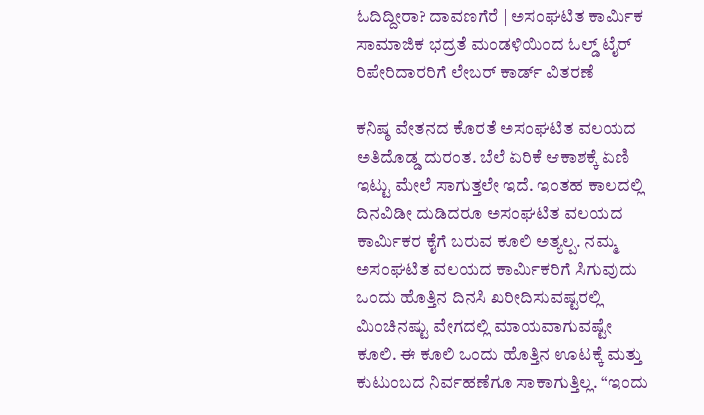ಓದಿದ್ದೀರಾ? ದಾವಣಗೆರೆ | ಅಸಂಘಟಿತ ಕಾರ್ಮಿಕ ಸಾಮಾಜಿಕ ಭದ್ರತೆ ಮಂಡಳಿಯಿಂದ ಓಲ್ಡ್ ಟೈರ್ ರಿಪೇರಿದಾರರಿಗೆ ಲೇಬರ್ ಕಾರ್ಡ್ ವಿತರಣೆ

ಕನಿಷ್ಠ ವೇತನದ ಕೊರತೆ ಅಸಂಘಟಿತ ವಲಯದ ಅತಿದೊಡ್ಡ ದುರಂತ. ಬೆಲೆ ಏರಿಕೆ ಆಕಾಶಕ್ಕೆ ಏಣಿ ಇಟ್ಟು ಮೇಲೆ ಸಾಗುತ್ತಲೇ ಇದೆ. ಇಂತಹ ಕಾಲದಲ್ಲಿ ದಿನವಿಡೀ ದುಡಿದರೂ ಅಸಂಘಟಿತ ವಲಯದ ಕಾರ್ಮಿಕರ ಕೈಗೆ ಬರುವ ಕೂಲಿ ಅತ್ಯಲ್ಪ. ನಮ್ಮ ಅಸಂಘಟಿತ ವಲಯದ ಕಾರ್ಮಿಕರಿಗೆ ಸಿಗುವುದು ಒಂದು ಹೊತ್ತಿನ ದಿನಸಿ ಖರೀದಿಸುವಷ್ಟರಲ್ಲಿ ಮಿಂಚಿನಷ್ಟು ವೇಗದಲ್ಲಿ ಮಾಯವಾಗುವಷ್ಟೇ ಕೂಲಿ. ಈ ಕೂಲಿ ಒಂದು ಹೊತ್ತಿನ ಊಟಕ್ಕೆ ಮತ್ತು ಕುಟುಂಬದ ನಿರ್ವಹಣೆಗೂ ಸಾಕಾಗುತ್ತಿಲ್ಲ. “ಇಂದು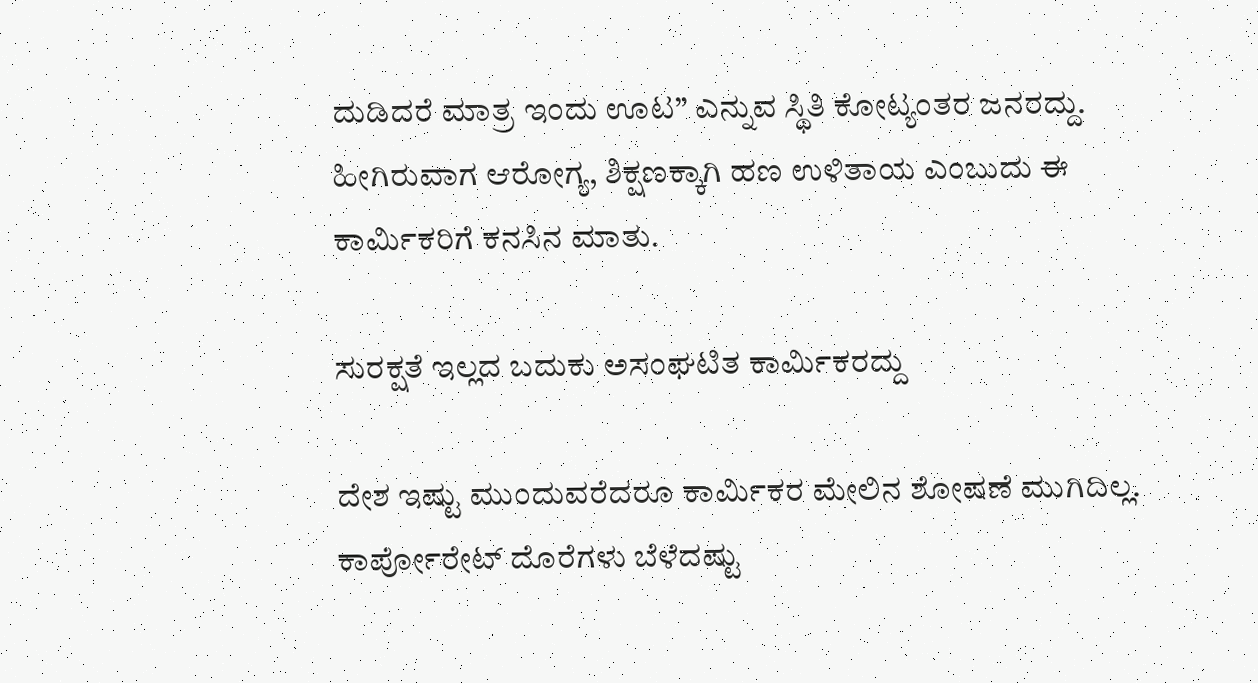ದುಡಿದರೆ ಮಾತ್ರ ಇಂದು ಊಟ” ಎನ್ನುವ ಸ್ಥಿತಿ ಕೋಟ್ಯಂತರ ಜನರದ್ದು. ಹೀಗಿರುವಾಗ ಆರೋಗ್ಯ, ಶಿಕ್ಷಣಕ್ಕಾಗಿ ಹಣ ಉಳಿತಾಯ ಎಂಬುದು ಈ ಕಾರ್ಮಿಕರಿಗೆ ಕನಸಿನ ಮಾತು.

ಸುರಕ್ಷತೆ ಇಲ್ಲದ ಬದುಕು ಅಸಂಘಟಿತ ಕಾರ್ಮಿಕರದ್ದು

ದೇಶ ಇಷ್ಟು ಮುಂದುವರೆದರೂ ಕಾರ್ಮಿಕರ ಮೇಲಿನ ಶೋಷಣೆ ಮುಗಿದಿಲ್ಲ. ಕಾರ್ಪೋರೇಟ್ ದೊರೆಗಳು ಬೆಳೆದಷ್ಟು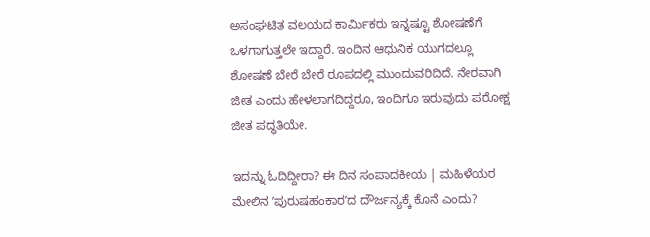ಅಸಂಘಟಿತ ವಲಯದ ಕಾರ್ಮಿಕರು ಇನ್ನಷ್ಟೂ ಶೋಷಣೆಗೆ ಒಳಗಾಗುತ್ತಲೇ ಇದ್ದಾರೆ. ಇಂದಿನ ಆಧುನಿಕ ಯುಗದಲ್ಲೂ ಶೋಷಣೆ ಬೇರೆ ಬೇರೆ ರೂಪದಲ್ಲಿ ಮುಂದುವರಿದಿದೆ. ನೇರವಾಗಿ ಜೀತ ಎಂದು ಹೇಳಲಾಗದಿದ್ದರೂ, ಇಂದಿಗೂ ಇರುವುದು ಪರೋಕ್ಷ ಜೀತ ಪದ್ಧತಿಯೇ.

ಇದನ್ನು ಓದಿದ್ದೀರಾ? ಈ ದಿನ ಸಂಪಾದಕೀಯ | ಮಹಿಳೆಯರ ಮೇಲಿನ ʼಪುರುಷಹಂಕಾರʼದ ದೌರ್ಜನ್ಯಕ್ಕೆ ಕೊನೆ ಎಂದು?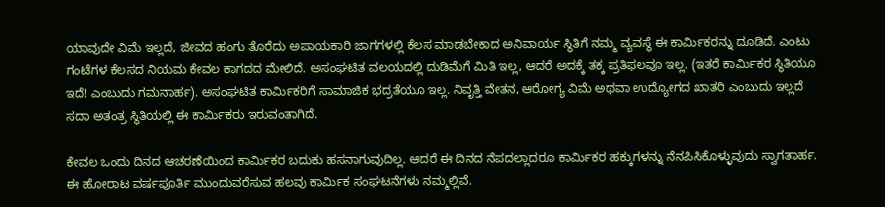ಯಾವುದೇ ವಿಮೆ ಇಲ್ಲದೆ, ಜೀವದ ಹಂಗು ತೊರೆದು ಅಪಾಯಕಾರಿ ಜಾಗಗಳಲ್ಲಿ ಕೆಲಸ ಮಾಡಬೇಕಾದ ಅನಿವಾರ್ಯ ಸ್ಥಿತಿಗೆ ನಮ್ಮ ವ್ಯವಸ್ಥೆ ಈ ಕಾರ್ಮಿಕರನ್ನು ದೂಡಿದೆ. ಎಂಟು ಗಂಟೆಗಳ ಕೆಲಸದ ನಿಯಮ ಕೇವಲ ಕಾಗದದ ಮೇಲಿದೆ. ಅಸಂಘಟಿತ ವಲಯದಲ್ಲಿ ದುಡಿಮೆಗೆ ಮಿತಿ ಇಲ್ಲ, ಆದರೆ ಅದಕ್ಕೆ ತಕ್ಕ ಪ್ರತಿಫಲವೂ ಇಲ್ಲ. (ಇತರೆ ಕಾರ್ಮಿಕರ ಸ್ಥಿತಿಯೂ ಇದೆ! ಎಂಬುದು ಗಮನಾರ್ಹ). ಅಸಂಘಟಿತ ಕಾರ್ಮಿಕರಿಗೆ ಸಾಮಾಜಿಕ ಭದ್ರತೆಯೂ ಇಲ್ಲ. ನಿವೃತ್ತಿ ವೇತನ, ಆರೋಗ್ಯ ವಿಮೆ ಅಥವಾ ಉದ್ಯೋಗದ ಖಾತರಿ ಎಂಬುದು ಇಲ್ಲದೆ ಸದಾ ಅತಂತ್ರ ಸ್ಥಿತಿಯಲ್ಲಿ ಈ ಕಾರ್ಮಿಕರು ಇರುವಂತಾಗಿದೆ.

ಕೇವಲ ಒಂದು ದಿನದ ಆಚರಣೆಯಿಂದ ಕಾರ್ಮಿಕರ ಬದುಕು ಹಸನಾಗುವುದಿಲ್ಲ. ಆದರೆ ಈ ದಿನದ ನೆಪದಲ್ಲಾದರೂ ಕಾರ್ಮಿಕರ ಹಕ್ಕುಗಳನ್ನು ನೆನಪಿಸಿಕೊಳ್ಳುವುದು ಸ್ವಾಗತಾರ್ಹ. ಈ ಹೋರಾಟ ವರ್ಷಪೂರ್ತಿ ಮುಂದುವರೆಸುವ ಹಲವು ಕಾರ್ಮಿಕ ಸಂಘಟನೆಗಳು ನಮ್ಮಲ್ಲಿವೆ.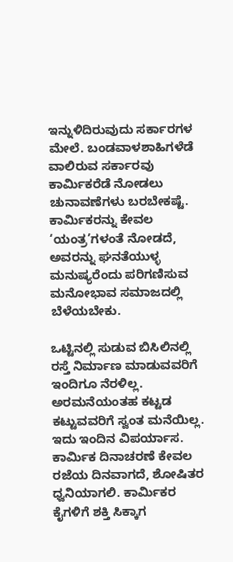ಇನ್ನುಳಿದಿರುವುದು ಸರ್ಕಾರಗಳ ಮೇಲೆ. ಬಂಡವಾಳಶಾಹಿಗಳೆಡೆ ವಾಲಿರುವ ಸರ್ಕಾರವು ಕಾರ್ಮಿಕರೆಡೆ ನೋಡಲು ಚುನಾವಣೆಗಳು ಬರಬೇಕಷ್ಟೆ. ಕಾರ್ಮಿಕರನ್ನು ಕೇವಲ ‘ಯಂತ್ರ’ಗಳಂತೆ ನೋಡದೆ, ಅವರನ್ನು ಘನತೆಯುಳ್ಳ ಮನುಷ್ಯರೆಂದು ಪರಿಗಣಿಸುವ ಮನೋಭಾವ ಸಮಾಜದಲ್ಲಿ ಬೆಳೆಯಬೇಕು.

ಒಟ್ಟಿನಲ್ಲಿ ಸುಡುವ ಬಿಸಿಲಿನಲ್ಲಿ ರಸ್ತೆ ನಿರ್ಮಾಣ ಮಾಡುವವರಿಗೆ ಇಂದಿಗೂ ನೆರಳಿಲ್ಲ. ಅರಮನೆಯಂತಹ ಕಟ್ಟಡ ಕಟ್ಟುವವರಿಗೆ ಸ್ವಂತ ಮನೆಯಿಲ್ಲ. ಇದು ಇಂದಿನ ವಿಪರ್ಯಾಸ. ಕಾರ್ಮಿಕ ದಿನಾಚರಣೆ ಕೇವಲ ರಜೆಯ ದಿನವಾಗದೆ, ಶೋಷಿತರ ಧ್ವನಿಯಾಗಲಿ. ಕಾರ್ಮಿಕರ ಕೈಗಳಿಗೆ ಶಕ್ತಿ ಸಿಕ್ಕಾಗ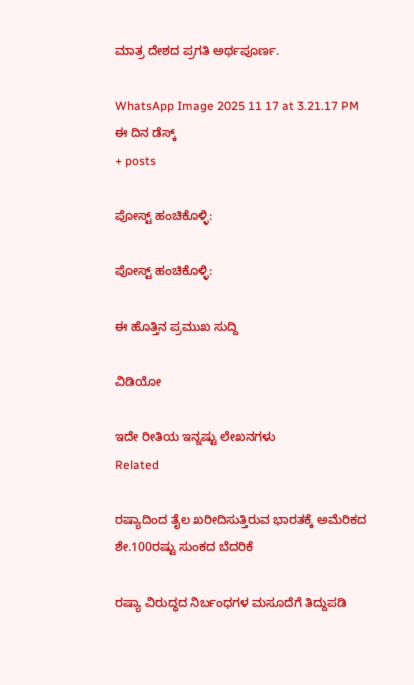ಮಾತ್ರ ದೇಶದ ಪ್ರಗತಿ ಅರ್ಥಪೂರ್ಣ.

WhatsApp Image 2025 11 17 at 3.21.17 PM
ಈ ದಿನ ಡೆಸ್ಕ್
+ posts

ಪೋಸ್ಟ್ ಹಂಚಿಕೊಳ್ಳಿ:

ಪೋಸ್ಟ್ ಹಂಚಿಕೊಳ್ಳಿ:

ಈ ಹೊತ್ತಿನ ಪ್ರಮುಖ ಸುದ್ದಿ

ವಿಡಿಯೋ

ಇದೇ ರೀತಿಯ ಇನ್ನಷ್ಟು ಲೇಖನಗಳು
Related

ರಷ್ಯಾದಿಂದ ತೈಲ ಖರೀದಿಸುತ್ತಿರುವ ಭಾರತಕ್ಕೆ ಅಮೆರಿಕದ ಶೇ.100ರಷ್ಟು ಸುಂಕದ ಬೆದರಿಕೆ

ರಷ್ಯಾ ವಿರುದ್ಧದ ನಿರ್ಬಂಧಗಳ ಮಸೂದೆಗೆ ತಿದ್ದುಪಡಿ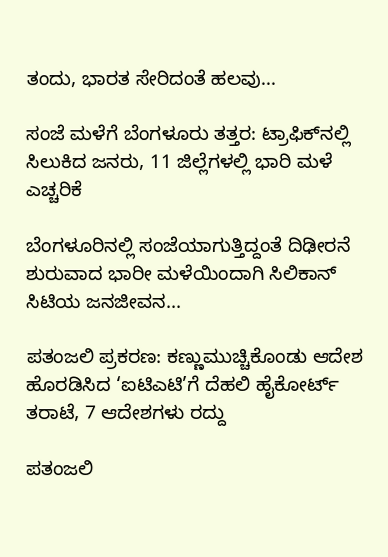ತಂದು, ಭಾರತ ಸೇರಿದಂತೆ ಹಲವು...

ಸಂಜೆ ಮಳೆಗೆ ಬೆಂಗಳೂರು ತತ್ತರ: ಟ್ರಾಫಿಕ್‌ನಲ್ಲಿ ಸಿಲುಕಿದ ಜನರು, 11 ಜಿಲ್ಲೆಗಳಲ್ಲಿ ಭಾರಿ ಮಳೆ ಎಚ್ಚರಿಕೆ

ಬೆಂಗಳೂರಿನಲ್ಲಿ ಸಂಜೆಯಾಗುತ್ತಿದ್ದಂತೆ ದಿಢೀರನೆ ಶುರುವಾದ ಭಾರೀ ಮಳೆಯಿಂದಾಗಿ ಸಿಲಿಕಾನ್ ಸಿಟಿಯ ಜನಜೀವನ...

ಪತಂಜಲಿ ಪ್ರಕರಣ: ಕಣ್ಣುಮುಚ್ಚಿಕೊಂಡು ಆದೇಶ ಹೊರಡಿಸಿದ ‘ಐಟಿಎಟಿ’ಗೆ ದೆಹಲಿ ಹೈಕೋರ್ಟ್ ತರಾಟೆ, 7 ಆದೇಶಗಳು ರದ್ದು

ಪತಂಜಲಿ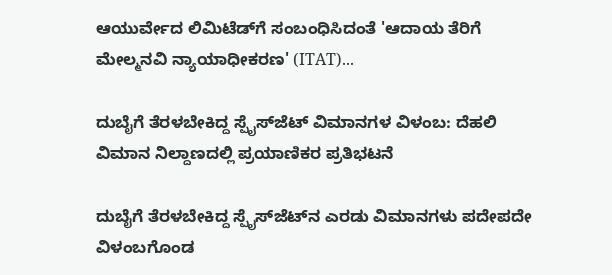ಆಯುರ್ವೇದ ಲಿಮಿಟೆಡ್‌ಗೆ ಸಂಬಂಧಿಸಿದಂತೆ 'ಆದಾಯ ತೆರಿಗೆ ಮೇಲ್ಮನವಿ ನ್ಯಾಯಾಧೀಕರಣ' (ITAT)...

ದುಬೈಗೆ ತೆರಳಬೇಕಿದ್ದ ಸ್ಪೈಸ್‌ಜೆಟ್‌ ವಿಮಾನಗಳ ವಿಳಂಬ: ದೆಹಲಿ ವಿಮಾನ ನಿಲ್ದಾಣದಲ್ಲಿ ಪ್ರಯಾಣಿಕರ ಪ್ರತಿಭಟನೆ

ದುಬೈಗೆ ತೆರಳಬೇಕಿದ್ದ ಸ್ಪೈಸ್‌ಜೆಟ್‌ನ ಎರಡು ವಿಮಾನಗಳು ಪದೇಪದೇ ವಿಳಂಬಗೊಂಡ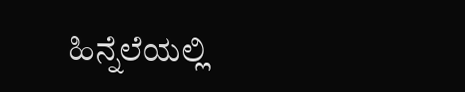ಹಿನ್ನೆಲೆಯಲ್ಲಿ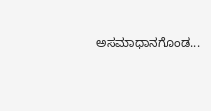ಅಸಮಾಧಾನಗೊಂಡ...